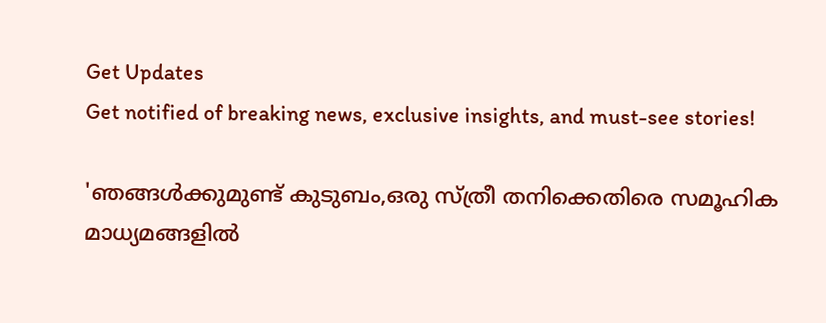Get Updates
Get notified of breaking news, exclusive insights, and must-see stories!

'ഞങ്ങൾക്കുമുണ്ട് കുടുബം,ഒരു സ്ത്രീ തനിക്കെതിരെ സമൂഹിക മാധ്യമങ്ങളിൽ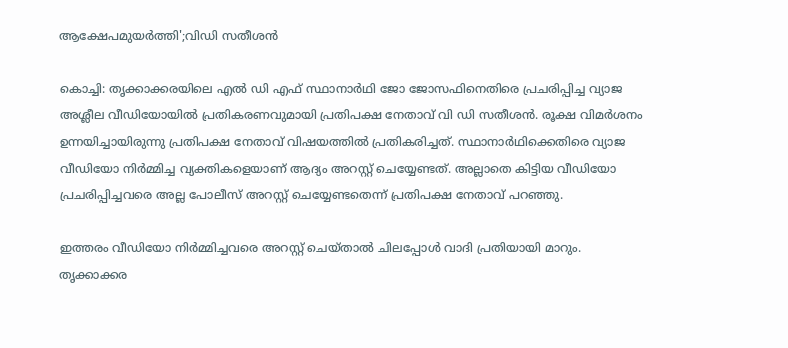ആക്ഷേപമുയർത്തി';വിഡി സതീശൻ

കൊച്ചി: തൃക്കാക്കരയിലെ എൽ ഡി എഫ് സ്ഥാനാർഥി ജോ ജോസഫിനെതിരെ പ്രചരിപ്പിച്ച വ്യാജ അശ്ലീല വീഡിയോയിൽ പ്രതികരണവുമായി പ്രതിപക്ഷ നേതാവ് വി ഡി സതീശൻ. രൂക്ഷ വിമർശനം ഉന്നയിച്ചായിരുന്നു പ്രതിപക്ഷ നേതാവ് വിഷയത്തിൽ പ്രതികരിച്ചത്. സ്ഥാനാർഥിക്കെതിരെ വ്യാജ വീഡിയോ നിർമ്മിച്ച വ്യക്തികളെയാണ് ആദ്യം അറസ്റ്റ് ചെയ്യേണ്ടത്. അല്ലാതെ കിട്ടിയ വീഡിയോ പ്രചരിപ്പിച്ചവരെ അല്ല പോലീസ് അറസ്റ്റ് ചെയ്യേണ്ടതെന്ന് പ്രതിപക്ഷ നേതാവ് പറഞ്ഞു.

ഇത്തരം വീഡിയോ നിർമ്മിച്ചവരെ അറസ്റ്റ് ചെയ്താൽ ചിലപ്പോൾ വാദി പ്രതിയായി മാറും. തൃക്കാക്കര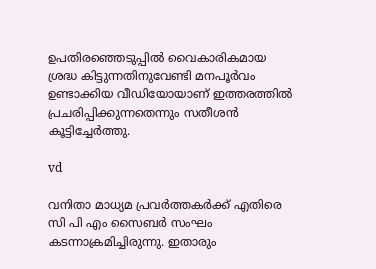ഉപതിരഞ്ഞെടുപ്പിൽ വൈകാരികമായ ശ്രദ്ധ കിട്ടുന്നതിനുവേണ്ടി മനപൂർവം ഉണ്ടാക്കിയ വീഡിയോയാണ് ഇത്തരത്തിൽ പ്രചരിപ്പിക്കുന്നതെന്നും സതീശൻ കൂട്ടിച്ചേർത്തു.

vd

വനിതാ മാധ്യമ പ്രവർത്തകർക്ക് എതിരെ സി പി എം സൈബർ സംഘം കടന്നാക്രമിച്ചിരുന്നു. ഇതാരും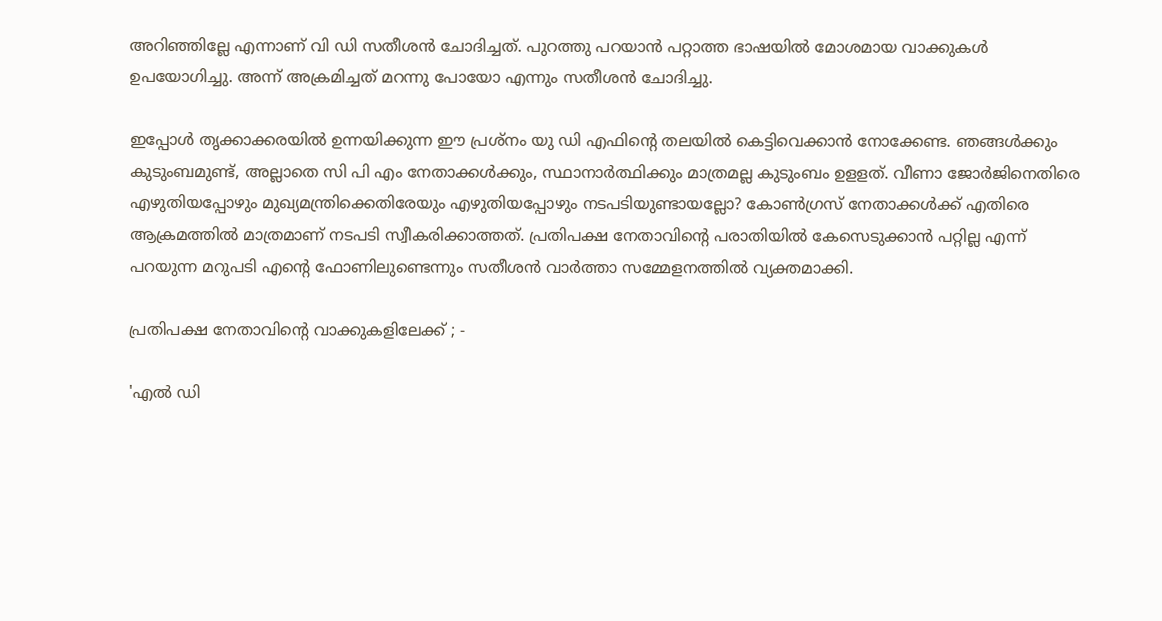അറിഞ്ഞില്ലേ എന്നാണ് വി ഡി സതീശൻ ചോദിച്ചത്. പുറത്തു പറയാൻ പറ്റാത്ത ഭാഷയിൽ മോശമായ വാക്കുകൾ ഉപയോഗിച്ചു. അന്ന് അക്രമിച്ചത് മറന്നു പോയോ എന്നും സതീശൻ ചോദിച്ചു.

ഇപ്പോൾ തൃക്കാക്കരയിൽ ഉന്നയിക്കുന്ന ഈ പ്രശ്നം യു ഡി എഫിന്റെ തലയിൽ കെട്ടിവെക്കാൻ നോക്കേണ്ട. ഞങ്ങൾക്കും കുടുംബമുണ്ട്, അല്ലാതെ സി പി എം നേതാക്കൾക്കും, സ്ഥാനാർത്ഥിക്കും മാത്രമല്ല കുടുംബം ഉളളത്. വീണാ ജോർജിനെതിരെ എഴുതിയപ്പോഴും മുഖ്യമന്ത്രിക്കെതിരേയും എഴുതിയപ്പോഴും നടപടിയുണ്ടായല്ലോ? കോൺഗ്രസ് നേതാക്കൾക്ക് എതിരെ ആക്രമത്തിൽ മാത്രമാണ് നടപടി സ്വീകരിക്കാത്തത്. പ്രതിപക്ഷ നേതാവിന്റെ പരാതിയിൽ കേസെടുക്കാൻ പറ്റില്ല എന്ന് പറയുന്ന മറുപടി എന്റെ ഫോണിലുണ്ടെന്നും സതീശൻ വാർത്താ സമ്മേളനത്തിൽ വ്യക്തമാക്കി.

പ്രതിപക്ഷ നേതാവിന്റെ വാക്കുകളിലേക്ക് ; -

'എൽ ഡി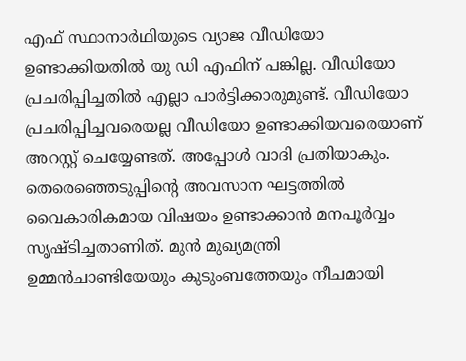എഫ് സ്ഥാനാർഥിയുടെ വ്യാജ വീഡിയോ ഉണ്ടാക്കിയതിൽ യു ഡി എഫിന് പങ്കില്ല. വീഡിയോ പ്രചരിപ്പിച്ചതിൽ എല്ലാ പാർട്ടിക്കാരുമുണ്ട്. വീഡിയോ പ്രചരിപ്പിച്ചവരെയല്ല വീഡിയോ ഉണ്ടാക്കിയവരെയാണ് അറസ്റ്റ് ചെയ്യേണ്ടത്. അപ്പോൾ വാദി പ്രതിയാകും. തെരെഞ്ഞെടുപ്പിന്റെ അവസാന ഘട്ടത്തിൽ വൈകാരികമായ വിഷയം ഉണ്ടാക്കാൻ മനപൂർവ്വം സൃഷ്ടിച്ചതാണിത്. മുൻ മുഖ്യമന്ത്രി ഉമ്മൻചാണ്ടിയേയും കുടുംബത്തേയും നീചമായി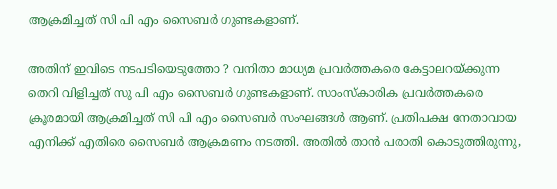ആക്രമിച്ചത് സി പി എം സൈബർ ഗുണ്ടകളാണ്.

അതിന് ഇവിടെ നടപടിയെടുത്തോ ? വനിതാ മാധ്യമ പ്രവർത്തകരെ കേട്ടാലറയ്ക്കുന്ന തെറി വിളിച്ചത് സു പി എം സൈബർ ഗുണ്ടകളാണ്. സാംസ്കാരിക പ്രവർത്തകരെ ക്രൂരമായി ആക്രമിച്ചത് സി പി എം സൈബർ സംഘങ്ങൾ ആണ്. പ്രതിപക്ഷ നേതാവായ എനിക്ക് എതിരെ സൈബർ ആക്രമണം നടത്തി. അതിൽ താൻ പരാതി കൊടുത്തിരുന്നു,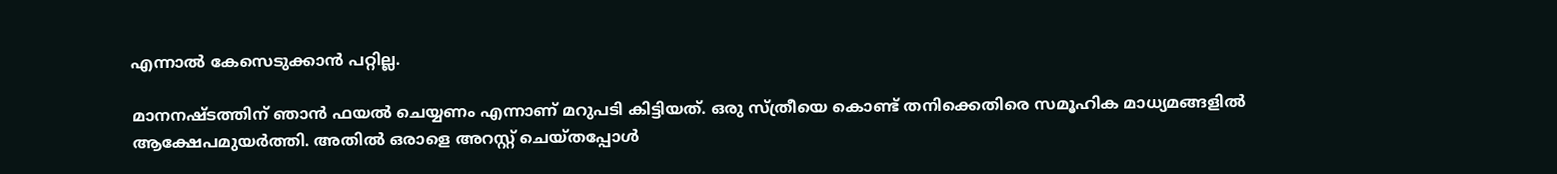എന്നാൽ കേസെടുക്കാൻ പറ്റില്ല.

മാനനഷ്ടത്തിന് ഞാൻ ഫയൽ ചെയ്യണം എന്നാണ് മറുപടി കിട്ടിയത്. ഒരു സ്ത്രീയെ കൊണ്ട് തനിക്കെതിരെ സമൂഹിക മാധ്യമങ്ങളിൽ ആക്ഷേപമുയർത്തി. അതിൽ ഒരാളെ അറസ്റ്റ് ചെയ്തപ്പോൾ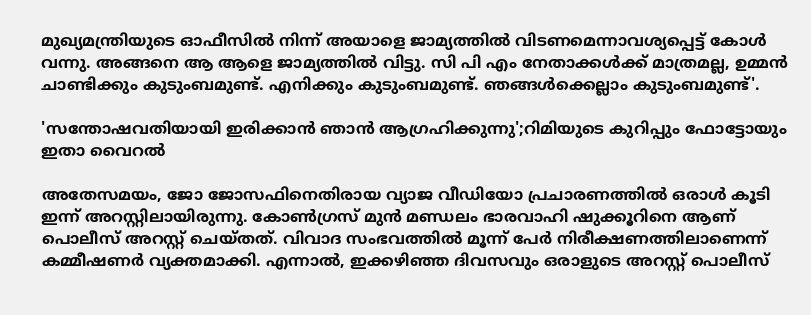മുഖ്യമന്ത്രിയുടെ ഓഫീസിൽ നിന്ന് അയാളെ ജാമ്യത്തിൽ വിടണമെന്നാവശ്യപ്പെട്ട് കോൾ വന്നു. അങ്ങനെ ആ ആളെ ജാമ്യത്തിൽ വിട്ടു. സി പി എം നേതാക്കൾക്ക് മാത്രമല്ല, ഉമ്മൻ ചാണ്ടിക്കും കുടുംബമുണ്ട്. എനിക്കും കുടുംബമുണ്ട്. ഞങ്ങൾക്കെല്ലാം കുടുംബമുണ്ട്'.

'സന്തോഷവതിയായി ഇരിക്കാൻ ഞാൻ ആഗ്രഹിക്കുന്നു';റിമിയുടെ കുറിപ്പും ഫോട്ടോയും ഇതാ വൈറൽ

അതേസമയം, ജോ ജോസഫിനെതിരായ വ്യാജ വീഡിയോ പ്രചാരണത്തിൽ ഒരാൾ കൂടി ഇന്ന് അറസ്റ്റിലായിരുന്നു. കോണ്‍ഗ്രസ് മുന്‍ മണ്ഡലം ഭാരവാഹി ഷുക്കൂറിനെ ആണ് പൊലീസ് അറസ്റ്റ് ചെയ്തത്. വിവാദ സംഭവത്തിൽ മൂന്ന് പേര്‍ നിരീക്ഷണത്തിലാണെന്ന് കമ്മീഷണർ വ്യക്തമാക്കി. എന്നാൽ, ഇക്കഴിഞ്ഞ ദിവസവും ഒരാളുടെ അറസ്റ്റ് പൊലീസ്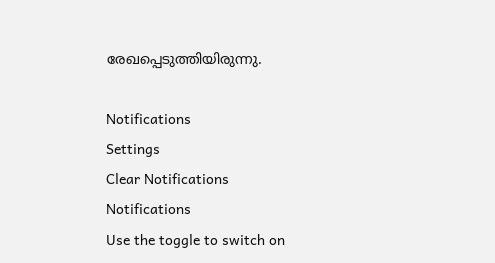രേഖപ്പെടുത്തിയിരുന്നു.

Notifications
Settings
Clear Notifications
Notifications
Use the toggle to switch on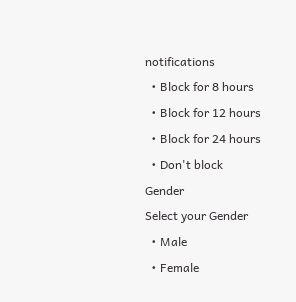notifications
  • Block for 8 hours
  • Block for 12 hours
  • Block for 24 hours
  • Don't block
Gender
Select your Gender
  • Male
  • Female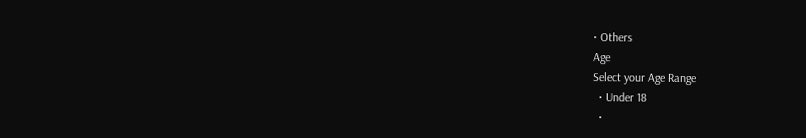• Others
Age
Select your Age Range
  • Under 18
  •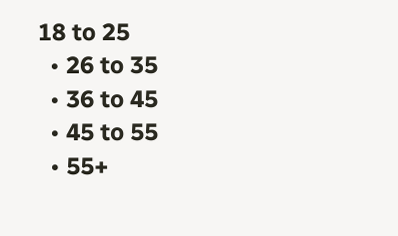18 to 25
  • 26 to 35
  • 36 to 45
  • 45 to 55
  • 55+